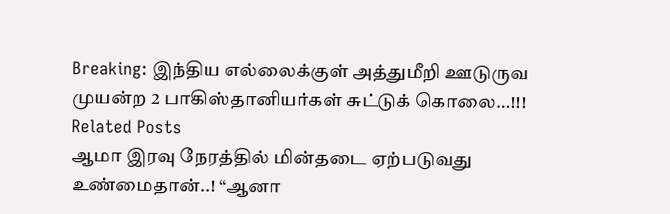Breaking: இந்திய எல்லைக்குள் அத்துமீறி ஊடுருவ முயன்ற 2 பாகிஸ்தானியர்கள் சுட்டுக் கொலை…!!!
Related Posts
ஆமா இரவு நேரத்தில் மின்தடை ஏற்படுவது உண்மைதான்..! “ஆனா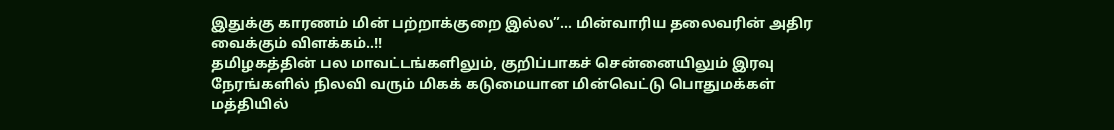இதுக்கு காரணம் மின் பற்றாக்குறை இல்ல”… மின்வாரிய தலைவரின் அதிர வைக்கும் விளக்கம்..!!
தமிழகத்தின் பல மாவட்டங்களிலும், குறிப்பாகச் சென்னையிலும் இரவு நேரங்களில் நிலவி வரும் மிகக் கடுமையான மின்வெட்டு பொதுமக்கள் மத்தியில்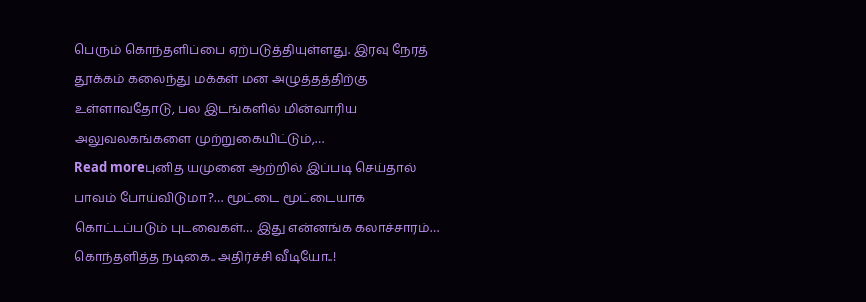பெரும் கொந்தளிப்பை ஏற்படுத்தியுள்ளது. இரவு நேரத் தூக்கம் கலைந்து மக்கள் மன அழுத்தத்திற்கு உள்ளாவதோடு, பல இடங்களில் மின்வாரிய அலுவலகங்களை முற்றுகையிட்டும்,…
Read moreபுனித யமுனை ஆற்றில் இப்படி செய்தால் பாவம் போய்விடுமா?… மூட்டை மூட்டையாக கொட்டப்படும் புடவைகள்… இது என்னங்க கலாச்சாரம்… கொந்தளித்த நடிகை.. அதிர்ச்சி வீடியோ..!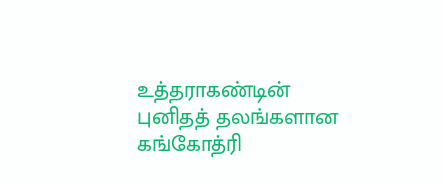உத்தராகண்டின் புனிதத் தலங்களான கங்கோத்ரி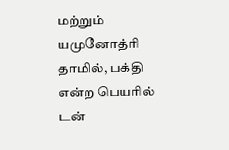மற்றும் யமுனோத்ரி தாமில், பக்தி என்ற பெயரில் டன்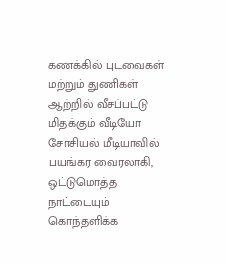கணக்கில் புடவைகள் மற்றும் துணிகள் ஆற்றில் வீசப்பட்டு மிதக்கும் வீடியோ சோசியல் மீடியாவில் பயங்கர வைரலாகி, ஒட்டுமொத்த நாட்டையும் கொந்தளிக்க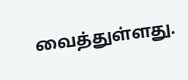வைத்துள்ளது.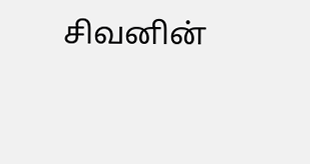சிவனின்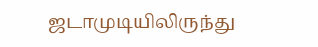ஜடாமுடியிலிருந்து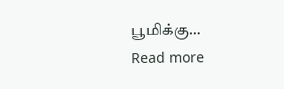பூமிக்கு…
Read more